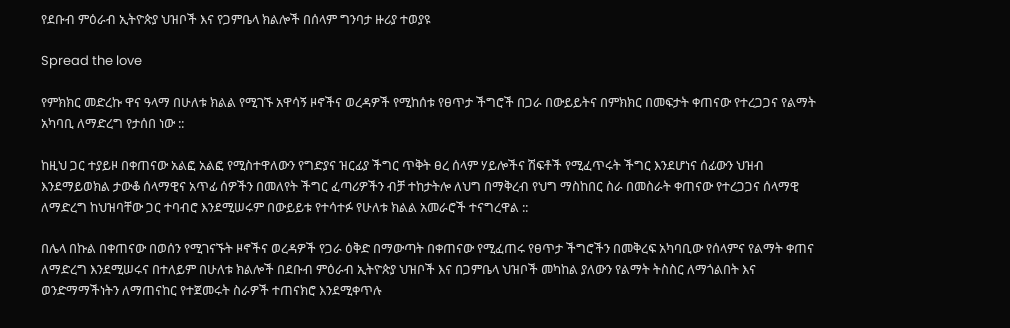የደቡብ ምዕራብ ኢትዮጵያ ህዝቦች እና የጋምቤላ ክልሎች በሰላም ግንባታ ዙሪያ ተወያዩ

Spread the love

የምክክር መድረኩ ዋና ዓላማ በሁለቱ ክልል የሚገኙ አዋሳኝ ዞኖችና ወረዳዎች የሚከሰቱ የፀጥታ ችግሮች በጋራ በውይይትና በምክክር በመፍታት ቀጠናው የተረጋጋና የልማት አካባቢ ለማድረግ የታሰበ ነው ::

ከዚህ ጋር ተያይዞ በቀጠናው አልፎ አልፎ የሚስተዋለውን የግድያና ዝርፊያ ችግር ጥቅት ፀረ ሰላም ሃይሎችና ሽፍቶች የሚፈጥሩት ችግር እንደሆነና ሰፊውን ህዝብ እንደማይወክል ታውቆ ሰላማዊና አጥፊ ሰዎችን በመለየት ችግር ፈጣሪዎችን ብቻ ተከታትሎ ለህግ በማቅረብ የህግ ማስከበር ስራ በመስራት ቀጠናው የተረጋጋና ሰላማዊ ለማድረግ ከህዝባቸው ጋር ተባብሮ እንደሚሠሩም በውይይቱ የተሳተፉ የሁለቱ ክልል አመራሮች ተናግረዋል ::

በሌላ በኩል በቀጠናው በወሰን የሚገናኙት ዞኖችና ወረዳዎች የጋራ ዕቅድ በማውጣት በቀጠናው የሚፈጠሩ የፀጥታ ችግሮችን በመቅረፍ አካባቢው የሰላምና የልማት ቀጠና ለማድረግ እንደሚሠሩና በተለይም በሁለቱ ክልሎች በደቡብ ምዕራብ ኢትዮጵያ ህዝቦች እና በጋምቤላ ህዝቦች መካከል ያለውን የልማት ትስስር ለማጎልበት እና ወንድማማችነትን ለማጠናከር የተጀመሩት ስራዎች ተጠናክሮ እንደሚቀጥሉ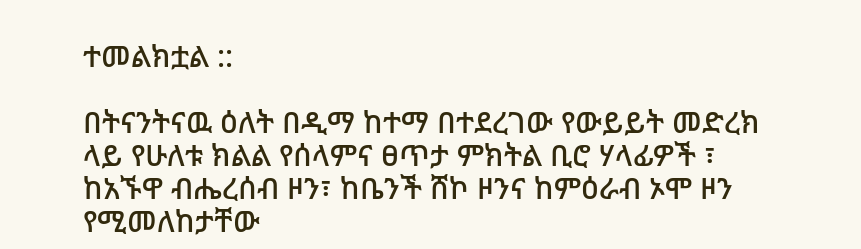ተመልክቷል ::

በትናንትናዉ ዕለት በዲማ ከተማ በተደረገው የውይይት መድረክ ላይ የሁለቱ ክልል የሰላምና ፀጥታ ምክትል ቢሮ ሃላፊዎች ፣ ከአኙዋ ብሔረሰብ ዞን፣ ከቤንች ሸኮ ዞንና ከምዕራብ ኦሞ ዞን የሚመለከታቸው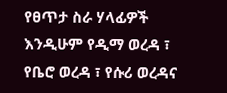የፀጥታ ስራ ሃላፊዎች እንዲሁም የዲማ ወረዳ ፣ የቤሮ ወረዳ ፣ የሱሪ ወረዳና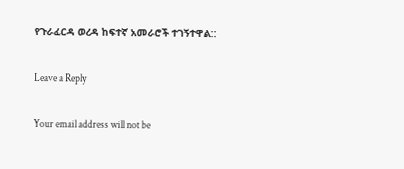የጉራፈርዳ ወረዳ ከፍተኛ አመራሮች ተገኝተዋል::

Leave a Reply

Your email address will not be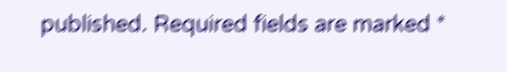published. Required fields are marked *